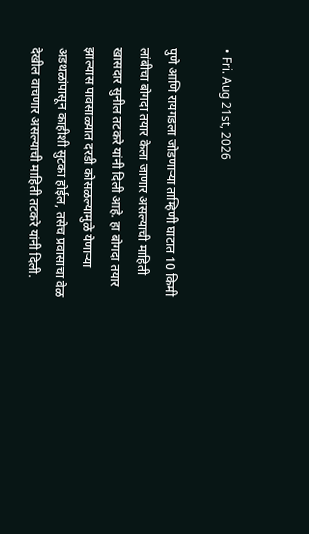• Fri. Aug 21st, 2026

पुणे आणि रायगडला जोडणाऱ्या ताम्हिणी घाटात 10 किमी लांबीचा बोगदा तयार केला जाणार असल्याची माहिती खासदार सुनील तटकरे यांनी दिली आहे. हा बोगदा तयार झाल्यास पावसाळ्यात दरडी कोसळल्यामुळे येणाऱ्या अडथळांपासून काहीशी सुटका होईल, तसेच प्रवासाचा वेळ देखील वाचणार असल्याची माहिती तटकरे यांनी दिली.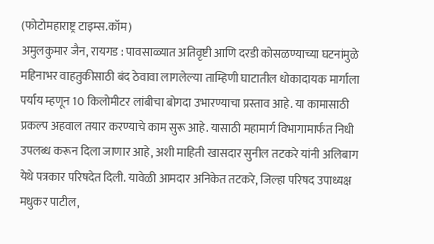(फोटोमहाराष्ट्र टाइम्स.कॉम)
अमुलकुमार जैन, रायगड : पावसाळ्यात अतिवृष्टी आणि दरडी कोसळण्याच्या घटनांमुळे महिनाभर वाहतुकीसाठी बंद ठेवावा लागलेल्या ताम्हिणी घाटातील धोकादायक मार्गाला पर्याय म्हणून 10 किलोमीटर लांबीचा बोगदा उभारण्याचा प्रस्ताव आहे. या कामासाठी प्रकल्प अहवाल तयार करण्याचे काम सुरू आहे. यासाठी महामार्ग विभागामार्फत निधी उपलब्ध करून दिला जाणार आहे, अशी माहिती खासदार सुनील तटकरे यांनी अलिबाग येथे पत्रकार परिषदेत दिली. यावेळी आमदार अनिकेत तटकरे, जिल्हा परिषद उपाध्यक्ष मधुकर पाटील,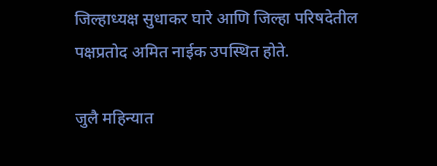जिल्हाध्यक्ष सुधाकर घारे आणि जिल्हा परिषदेतील पक्षप्रतोद अमित नाईक उपस्थित होते.

जुलै महिन्यात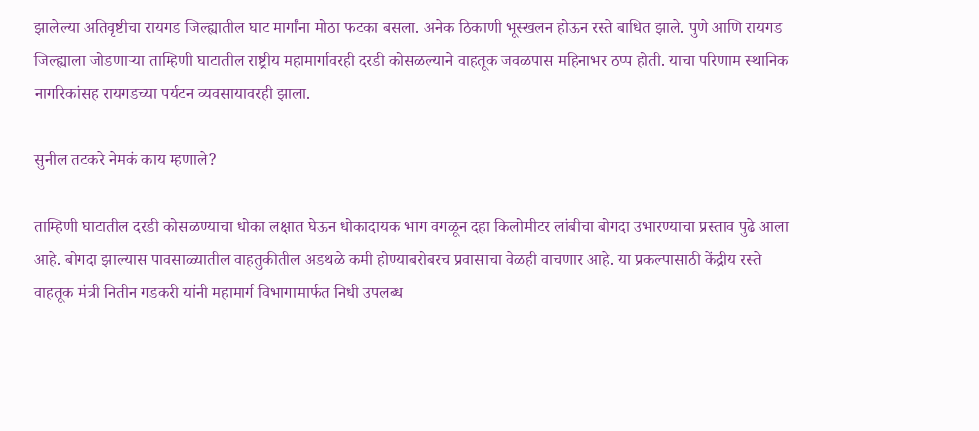झालेल्या अतिवृष्टीचा रायगड जिल्ह्यातील घाट मार्गांना मोठा फटका बसला. अनेक ठिकाणी भूस्खलन होऊन रस्ते बाधित झाले. पुणे आणि रायगड जिल्ह्याला जोडणाऱ्या ताम्हिणी घाटातील राष्ट्रीय महामार्गावरही दरडी कोसळल्याने वाहतूक जवळपास महिनाभर ठप्प होती. याचा परिणाम स्थानिक नागरिकांसह रायगडच्या पर्यटन व्यवसायावरही झाला.

सुनील तटकरे नेमकं काय म्हणाले?

ताम्हिणी घाटातील दरडी कोसळण्याचा धोका लक्षात घेऊन धोकादायक भाग वगळून दहा किलोमीटर लांबीचा बोगदा उभारण्याचा प्रस्ताव पुढे आला आहे. बोगदा झाल्यास पावसाळ्यातील वाहतुकीतील अडथळे कमी होण्याबरोबरच प्रवासाचा वेळही वाचणार आहे. या प्रकल्पासाठी केंद्रीय रस्ते वाहतूक मंत्री नितीन गडकरी यांनी महामार्ग विभागामार्फत निधी उपलब्ध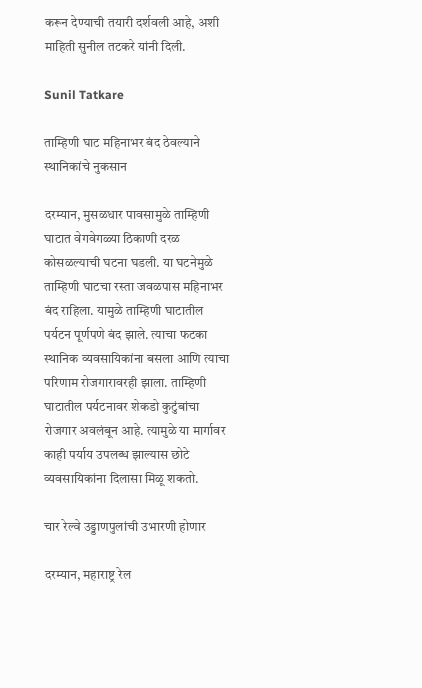करून देण्याची तयारी दर्शवली आहे, अशी माहिती सुनील तटकरे यांनी दिली.

Sunil Tatkare

ताम्हिणी घाट महिनाभर बंद ठेवल्याने स्थानिकांचे नुकसान

दरम्यान, मुसळधार पावसामुळे ताम्हिणी घाटात वेगवेगळ्या ठिकाणी दरळ कोसळल्याची घटना घडली. या घटनेमुळे ताम्हिणी घाटचा रस्ता जवळपास महिनाभर बंद राहिला. यामुळे ताम्हिणी घाटातील पर्यटन पूर्णपणे बंद झाले. त्याचा फटका स्थानिक व्यवसायिकांना बसला आणि त्याचा परिणाम रोजगारावरही झाला. ताम्हिणी घाटातील पर्यटनावर शेकडो कुटुंबांचा रोजगार अवलंबून आहे. त्यामुळे या मार्गावर काही पर्याय उपलब्ध झाल्यास छोटे व्यवसायिकांना दिलासा मिळू शकतो.

चार रेल्वे उड्डाणपुलांची उभारणी होणार

दरम्यान, महाराष्ट्र रेल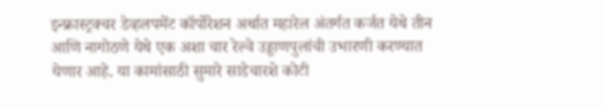इन्फ्रास्ट्रक्चर डेव्हलपमेंट कॉर्पोरेशन अर्थात महारेल अंतर्गत कर्जत येथे तीन आणि नागोठणे येथे एक अशा चार रेल्वे उड्डाणपुलांची उभारणी करण्यात येणार आहे. या कामांसाठी सुमारे साडेचारशे कोटी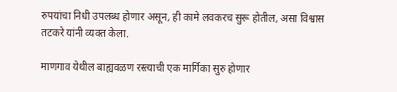रुपयांचा निधी उपलब्ध होणार असून, ही कामे लवकरच सुरू होतील, असा विश्वास तटकरे यांनी व्यक्त केला.

माणगाव येथील बाह्यवळण रस्त्याची एक मार्गिका सुरु होणार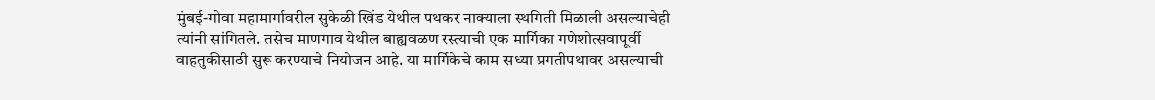मुंबई-गोवा महामार्गावरील सुकेळी खिंड येथील पथकर नाक्याला स्थगिती मिळाली असल्याचेही त्यांनी सांगितले. तसेच माणगाव येथील बाह्यवळण रस्त्याची एक मार्गिका गणेशोत्सवापूर्वी वाहतुकीसाठी सुरू करण्याचे नियोजन आहे. या मार्गिकेचे काम सध्या प्रगतीपथावर असल्याची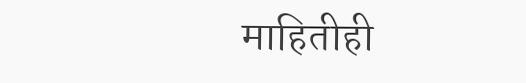माहितीही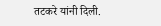तटकरे यांनी दिली.